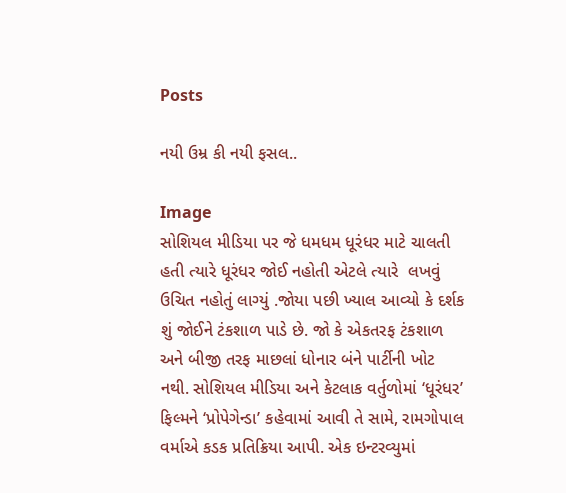Posts

નયી ઉમ્ર કી નયી ફસલ..

Image
સોશિયલ મીડિયા પર જે ધમધમ ધૂરંધર માટે ચાલતી હતી ત્યારે ધૂરંધર જોઈ નહોતી એટલે ત્યારે  લખવું ઉચિત નહોતું લાગ્યું .જોયા પછી ખ્યાલ આવ્યો કે દર્શક શું જોઈને ટંકશાળ પાડે છે. જો કે એકતરફ ટંકશાળ અને બીજી તરફ માછલાં ધોનાર બંને પાર્ટીની ખોટ નથી. સોશિયલ મીડિયા અને કેટલાક વર્તુળોમાં ‘ધૂરંધર’ ફિલ્મને ‘પ્રોપેગેન્ડા’ કહેવામાં આવી તે સામે, રામગોપાલ વર્માએ કડક પ્રતિક્રિયા આપી. એક ઇન્ટરવ્યુમાં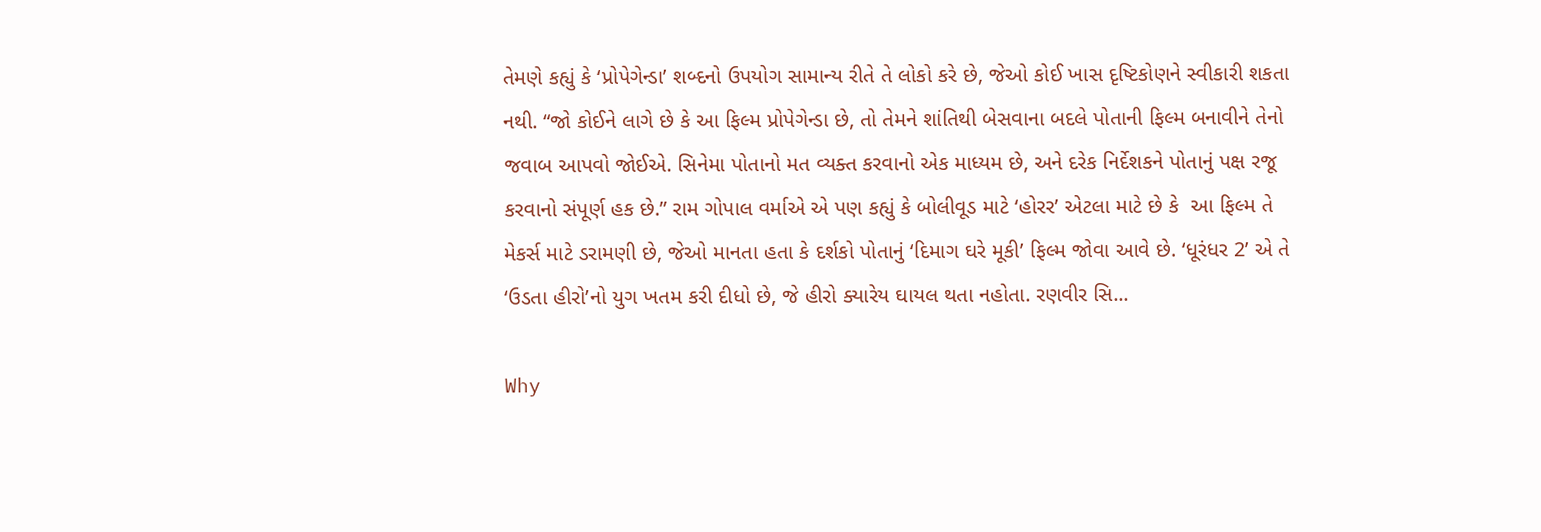તેમણે કહ્યું કે ‘પ્રોપેગેન્ડા’ શબ્દનો ઉપયોગ સામાન્ય રીતે તે લોકો કરે છે, જેઓ કોઈ ખાસ દૃષ્ટિકોણને સ્વીકારી શકતા નથી. “જો કોઈને લાગે છે કે આ ફિલ્મ પ્રોપેગેન્ડા છે, તો તેમને શાંતિથી બેસવાના બદલે પોતાની ફિલ્મ બનાવીને તેનો જવાબ આપવો જોઈએ. સિનેમા પોતાનો મત વ્યક્ત કરવાનો એક માધ્યમ છે, અને દરેક નિર્દેશકને પોતાનું પક્ષ રજૂ કરવાનો સંપૂર્ણ હક છે.” રામ ગોપાલ વર્માએ એ પણ કહ્યું કે બોલીવૂડ માટે ‘હોરર’ એટલા માટે છે કે  આ ફિલ્મ તે મેકર્સ માટે ડરામણી છે, જેઓ માનતા હતા કે દર્શકો પોતાનું ‘દિમાગ ઘરે મૂકી’ ફિલ્મ જોવા આવે છે. ‘ધૂરંધર 2’ એ તે ‘ઉડતા હીરો’નો યુગ ખતમ કરી દીધો છે, જે હીરો ક્યારેય ઘાયલ થતા નહોતા. રણવીર સિ...

Why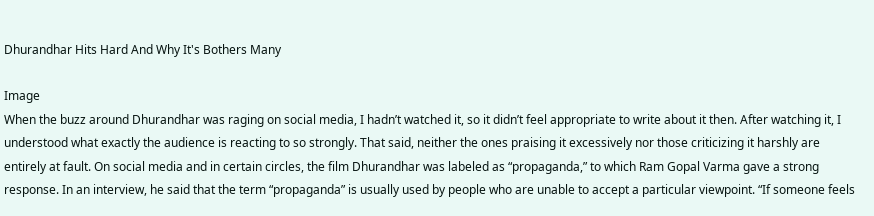Dhurandhar Hits Hard And Why It's Bothers Many

Image
When the buzz around Dhurandhar was raging on social media, I hadn’t watched it, so it didn’t feel appropriate to write about it then. After watching it, I understood what exactly the audience is reacting to so strongly. That said, neither the ones praising it excessively nor those criticizing it harshly are entirely at fault. On social media and in certain circles, the film Dhurandhar was labeled as “propaganda,” to which Ram Gopal Varma gave a strong response. In an interview, he said that the term “propaganda” is usually used by people who are unable to accept a particular viewpoint. “If someone feels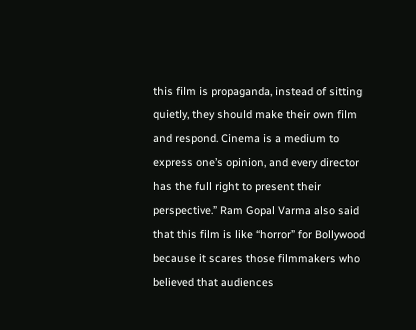this film is propaganda, instead of sitting quietly, they should make their own film and respond. Cinema is a medium to express one’s opinion, and every director has the full right to present their perspective.” Ram Gopal Varma also said that this film is like “horror” for Bollywood because it scares those filmmakers who believed that audiences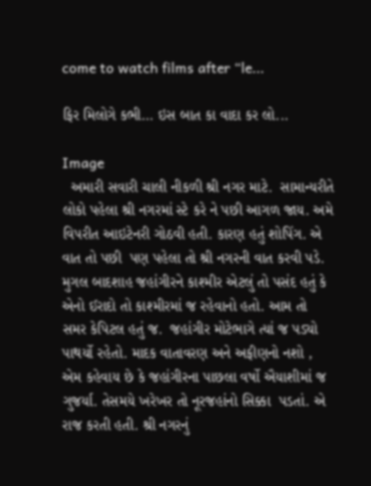come to watch films after “le...

ફિર મિલોગે કભી... ઇસ બાત કા વાદા કર લો...

Image
  અમારી સવારી ચાલી નીકળી શ્રી નગર માટે.  સામાન્યરીતે લોકો પહેલા શ્રી નગરમાં સ્ટે કરે ને પછી આગળ જાય. અમે વિપરીત આઇટેનરી ગોઠવી હતી. કારણ હતું શોપિંગ. એ વાત તો પછી  પણ પહેલા તો શ્રી નગરની વાત કરવી પડે.  મુગલ બાદશાહ જહાંગીરને કાશ્મીર એટલું તો પસંદ હતું કે એનો ઈરાદો તો કાશ્મીરમાં જ રહેવાનો હતો. આમ તો સમર કેપિટલ હતું જ.  જહાંગીર મોટેભાગે ત્યાં જ પડ્યો પાથર્યો રહેતો. માદક વાતાવરણ અને અફીણનો નશો , એમ કહેવાય છે કે જહાંગીરના પાછલા વર્ષો ઐયાશીમાં જ ગુજર્યા. તેસમયે ખરેખર તો નૂરજહાંનો સિક્કા  પડતાં. એ રાજ કરતી હતી. શ્રી નગરનું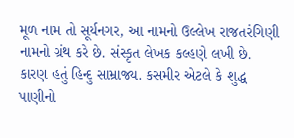મૂળ નામ તો સૂર્યનગર, આ નામનો ઉલ્લેખ રાજતરંગિણી નામનો ગ્રંથ કરે છે. સંસ્કૃત લેખક કલ્હણે લખી છે. કારણ હતું હિન્દુ સામ્રાજ્ય. કસમીર એટલે કે શુદ્ધ પાણીનો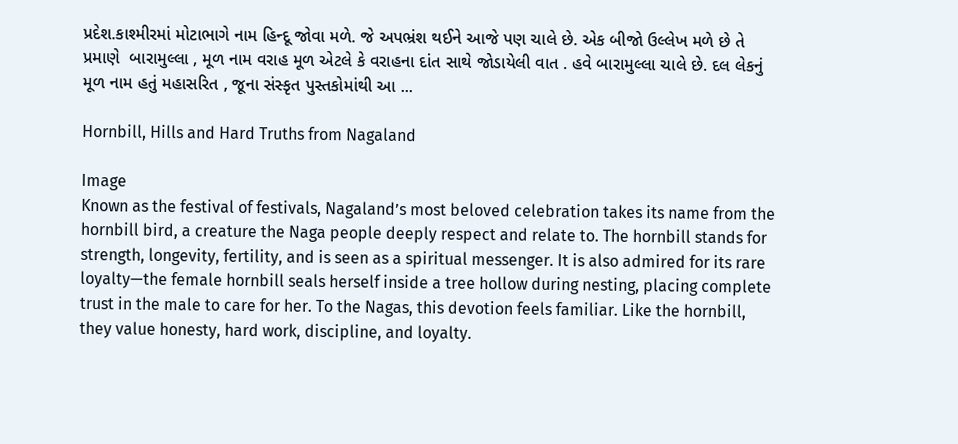પ્રદેશ.કાશ્મીરમાં મોટાભાગે નામ હિન્દૂ જોવા મળે. જે અપભ્રંશ થઈને આજે પણ ચાલે છે. એક બીજો ઉલ્લેખ મળે છે તે પ્રમાણે  બારામુલ્લા , મૂળ નામ વરાહ મૂળ એટલે કે વરાહના દાંત સાથે જોડાયેલી વાત . હવે બારામુલ્લા ચાલે છે. દલ લેકનું મૂળ નામ હતું મહાસરિત , જૂના સંસ્કૃત પુસ્તકોમાંથી આ ...

Hornbill, Hills and Hard Truths from Nagaland

Image
Known as the festival of festivals, Nagaland’s most beloved celebration takes its name from the hornbill bird, a creature the Naga people deeply respect and relate to. The hornbill stands for strength, longevity, fertility, and is seen as a spiritual messenger. It is also admired for its rare loyalty—the female hornbill seals herself inside a tree hollow during nesting, placing complete trust in the male to care for her. To the Nagas, this devotion feels familiar. Like the hornbill, they value honesty, hard work, discipline, and loyalty.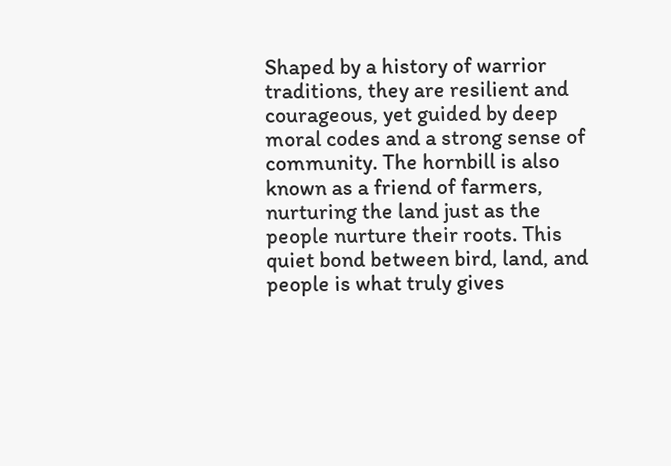Shaped by a history of warrior traditions, they are resilient and courageous, yet guided by deep moral codes and a strong sense of community. The hornbill is also known as a friend of farmers, nurturing the land just as the people nurture their roots. This quiet bond between bird, land, and people is what truly gives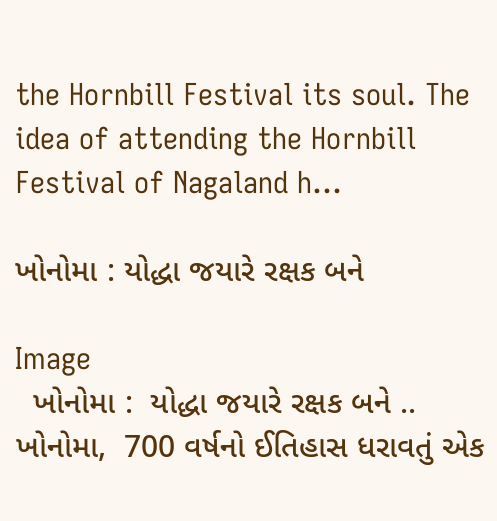the Hornbill Festival its soul. The idea of attending the Hornbill Festival of Nagaland h...

ખોનોમા : યોદ્ધા જયારે રક્ષક બને

Image
  ખોનોમા :  યોદ્ધા જયારે રક્ષક બને .. ખોનોમા,  700 વર્ષનો ઈતિહાસ ધરાવતું એક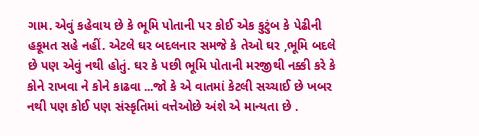ગામ. એવું કહેવાય છે કે ભૂમિ પોતાની પર કોઈ એક કુટુંબ કે પેઢીની હકૂમત સહે નહીં. એટલે ઘર બદલનાર સમજે કે તેઓ ઘર ,ભૂમિ બદલે છે પણ એવું નથી હોતું. ઘર કે પછી ભૂમિ પોતાની મરજીથી નક્કી કરે કે કોને રાખવા ને કોને કાઢવા ...જો કે એ વાતમાં કેટલી સચ્ચાઈ છે ખબર નથી પણ કોઈ પણ સંસ્કૃતિમાં વત્તેઓછે અંશે એ માન્યતા છે .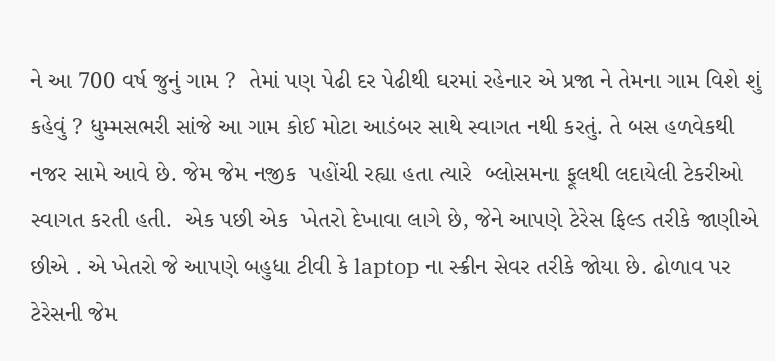ને આ 700 વર્ષ જુનું ગામ ?  તેમાં પણ પેઢી દર પેઢીથી ઘરમાં રહેનાર એ પ્રજા ને તેમના ગામ વિશે શું કહેવું ? ધુમ્મસભરી સાંજે આ ગામ કોઈ મોટા આડંબર સાથે સ્વાગત નથી કરતું. તે બસ હળવેકથી નજર સામે આવે છે. જેમ જેમ નજીક  પહોંચી રહ્યા હતા ત્યારે  બ્લોસમના ફૂલથી લદાયેલી ટેકરીઓ સ્વાગત કરતી હતી.  એક પછી એક  ખેતરો દેખાવા લાગે છે, જેને આપણે ટેરેસ ફિલ્ડ તરીકે જાણીએ છીએ . એ ખેતરો જે આપણે બહુધા ટીવી કે laptop ના સ્ક્રીન સેવર તરીકે જોયા છે. ઢોળાવ પર ટેરેસની જેમ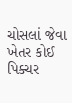ચોસલાં જેવા ખેતર કોઈ પિક્ચર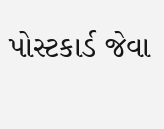પોસ્ટકાર્ડ જેવા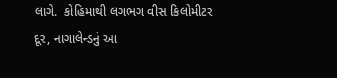લાગે.  કોહિમાથી લગભગ વીસ કિલોમીટર દૂર, નાગાલેન્ડનું આ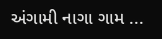અંગામી નાગા ગામ ...